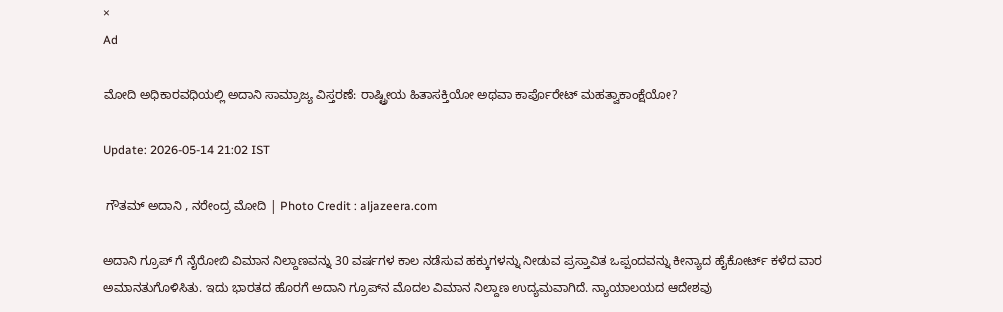×
Ad

ಮೋದಿ ಅಧಿಕಾರವಧಿಯಲ್ಲಿ ಅದಾನಿ ಸಾಮ್ರಾಜ್ಯ ವಿಸ್ತರಣೆ: ರಾಷ್ಟ್ರೀಯ ಹಿತಾಸಕ್ತಿಯೋ ಅಥವಾ ಕಾರ್ಪೊರೇಟ್ ಮಹತ್ವಾಕಾಂಕ್ಷೆಯೋ?

Update: 2026-05-14 21:02 IST

 ಗೌತಮ್ ಅದಾನಿ , ನರೇಂದ್ರ ಮೋದಿ | Photo Credit : aljazeera.com

ಅದಾನಿ ಗ್ರೂಪ್‌ ಗೆ ನೈರೋಬಿ ವಿಮಾನ ನಿಲ್ದಾಣವನ್ನು 30 ವರ್ಷಗಳ ಕಾಲ ನಡೆಸುವ ಹಕ್ಕುಗಳನ್ನು ನೀಡುವ ಪ್ರಸ್ತಾವಿತ ಒಪ್ಪಂದವನ್ನು ಕೀನ್ಯಾದ ಹೈಕೋರ್ಟ್ ಕಳೆದ ವಾರ ಅಮಾನತುಗೊಳಿಸಿತು. ಇದು ಭಾರತದ ಹೊರಗೆ ಅದಾನಿ ಗ್ರೂಪ್‌ನ ಮೊದಲ ವಿಮಾನ ನಿಲ್ದಾಣ ಉದ್ಯಮವಾಗಿದೆ. ನ್ಯಾಯಾಲಯದ ಆದೇಶವು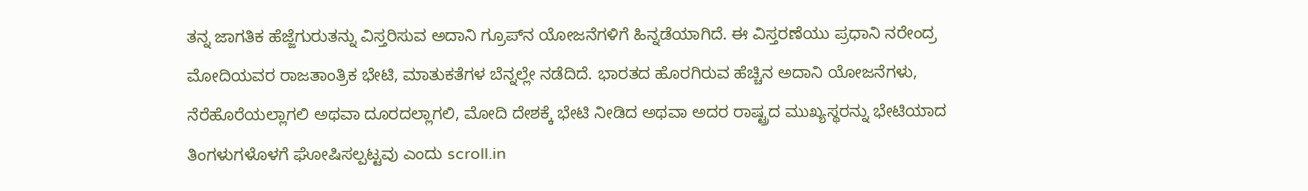ತನ್ನ ಜಾಗತಿಕ ಹೆಜ್ಜೆಗುರುತನ್ನು ವಿಸ್ತರಿಸುವ ಅದಾನಿ ಗ್ರೂಪ್‌ನ ಯೋಜನೆಗಳಿಗೆ ಹಿನ್ನಡೆಯಾಗಿದೆ. ಈ ವಿಸ್ತರಣೆಯು ಪ್ರಧಾನಿ ನರೇಂದ್ರ ಮೋದಿಯವರ ರಾಜತಾಂತ್ರಿಕ ಭೇಟಿ, ಮಾತುಕತೆಗಳ ಬೆನ್ನಲ್ಲೇ ನಡೆದಿದೆ. ಭಾರತದ ಹೊರಗಿರುವ ಹೆಚ್ಚಿನ ಅದಾನಿ ಯೋಜನೆಗಳು, ನೆರೆಹೊರೆಯಲ್ಲಾಗಲಿ ಅಥವಾ ದೂರದಲ್ಲಾಗಲಿ, ಮೋದಿ ದೇಶಕ್ಕೆ ಭೇಟಿ ನೀಡಿದ ಅಥವಾ ಅದರ ರಾಷ್ಟ್ರದ ಮುಖ್ಯಸ್ಥರನ್ನು ಭೇಟಿಯಾದ ತಿಂಗಳುಗಳೊಳಗೆ ಘೋಷಿಸಲ್ಪಟ್ಟವು ಎಂದು scroll.in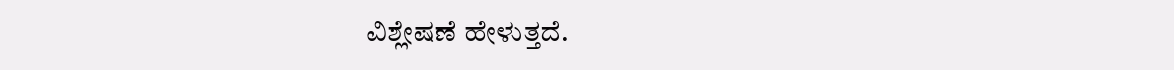ವಿಶ್ಲೇಷಣೆ ಹೇಳುತ್ತದೆ.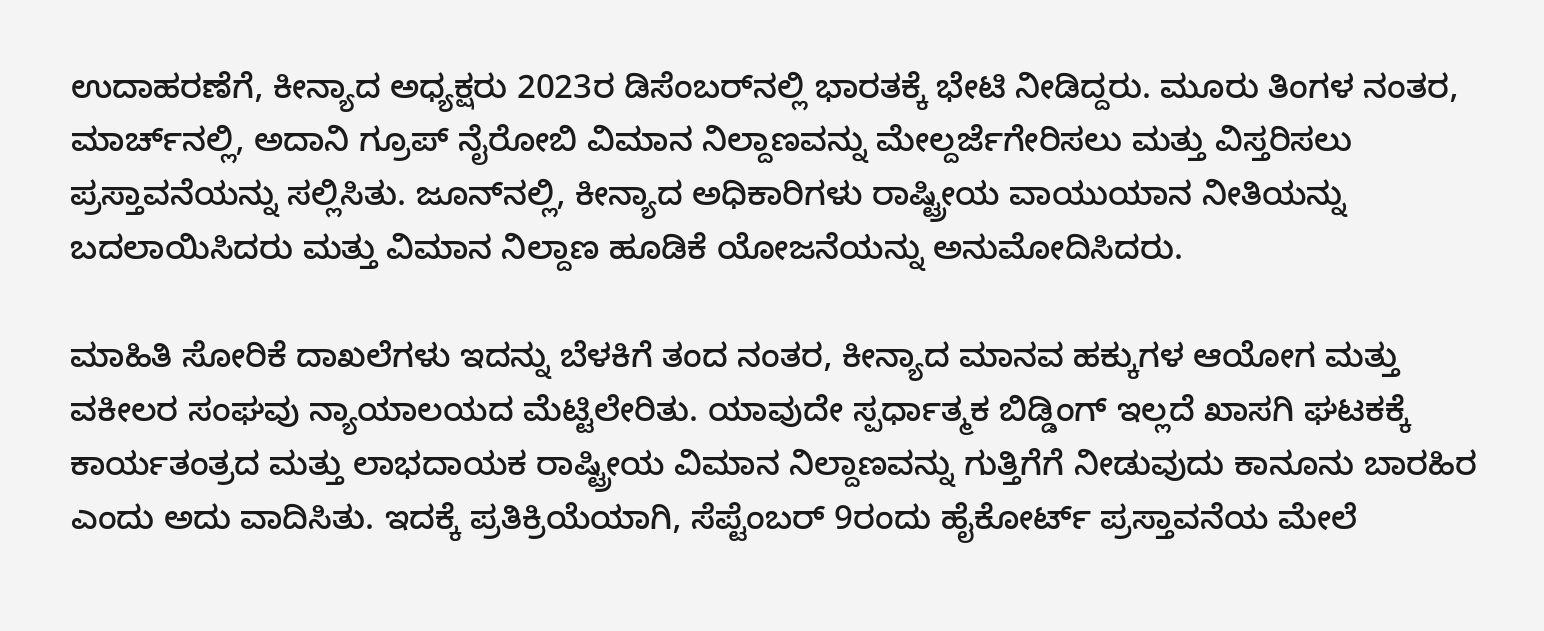ಉದಾಹರಣೆಗೆ, ಕೀನ್ಯಾದ ಅಧ್ಯಕ್ಷರು 2023ರ ಡಿಸೆಂಬರ್‌ನಲ್ಲಿ ಭಾರತಕ್ಕೆ ಭೇಟಿ ನೀಡಿದ್ದರು. ಮೂರು ತಿಂಗಳ ನಂತರ, ಮಾರ್ಚ್‌ನಲ್ಲಿ, ಅದಾನಿ ಗ್ರೂಪ್ ನೈರೋಬಿ ವಿಮಾನ ನಿಲ್ದಾಣವನ್ನು ಮೇಲ್ದರ್ಜೆಗೇರಿಸಲು ಮತ್ತು ವಿಸ್ತರಿಸಲು ಪ್ರಸ್ತಾವನೆಯನ್ನು ಸಲ್ಲಿಸಿತು. ಜೂನ್‌ನಲ್ಲಿ, ಕೀನ್ಯಾದ ಅಧಿಕಾರಿಗಳು ರಾಷ್ಟ್ರೀಯ ವಾಯುಯಾನ ನೀತಿಯನ್ನು ಬದಲಾಯಿಸಿದರು ಮತ್ತು ವಿಮಾನ ನಿಲ್ದಾಣ ಹೂಡಿಕೆ ಯೋಜನೆಯನ್ನು ಅನುಮೋದಿಸಿದರು.

ಮಾಹಿತಿ ಸೋರಿಕೆ ದಾಖಲೆಗಳು ಇದನ್ನು ಬೆಳಕಿಗೆ ತಂದ ನಂತರ, ಕೀನ್ಯಾದ ಮಾನವ ಹಕ್ಕುಗಳ ಆಯೋಗ ಮತ್ತು ವಕೀಲರ ಸಂಘವು ನ್ಯಾಯಾಲಯದ ಮೆಟ್ಟಿಲೇರಿತು. ಯಾವುದೇ ಸ್ಪರ್ಧಾತ್ಮಕ ಬಿಡ್ಡಿಂಗ್ ಇಲ್ಲದೆ ಖಾಸಗಿ ಘಟಕಕ್ಕೆ ಕಾರ್ಯತಂತ್ರದ ಮತ್ತು ಲಾಭದಾಯಕ ರಾಷ್ಟ್ರೀಯ ವಿಮಾನ ನಿಲ್ದಾಣವನ್ನು ಗುತ್ತಿಗೆಗೆ ನೀಡುವುದು ಕಾನೂನು ಬಾರಹಿರ ಎಂದು ಅದು ವಾದಿಸಿತು. ಇದಕ್ಕೆ ಪ್ರತಿಕ್ರಿಯೆಯಾಗಿ, ಸೆಪ್ಟೆಂಬರ್ 9ರಂದು ಹೈಕೋರ್ಟ್ ಪ್ರಸ್ತಾವನೆಯ ಮೇಲೆ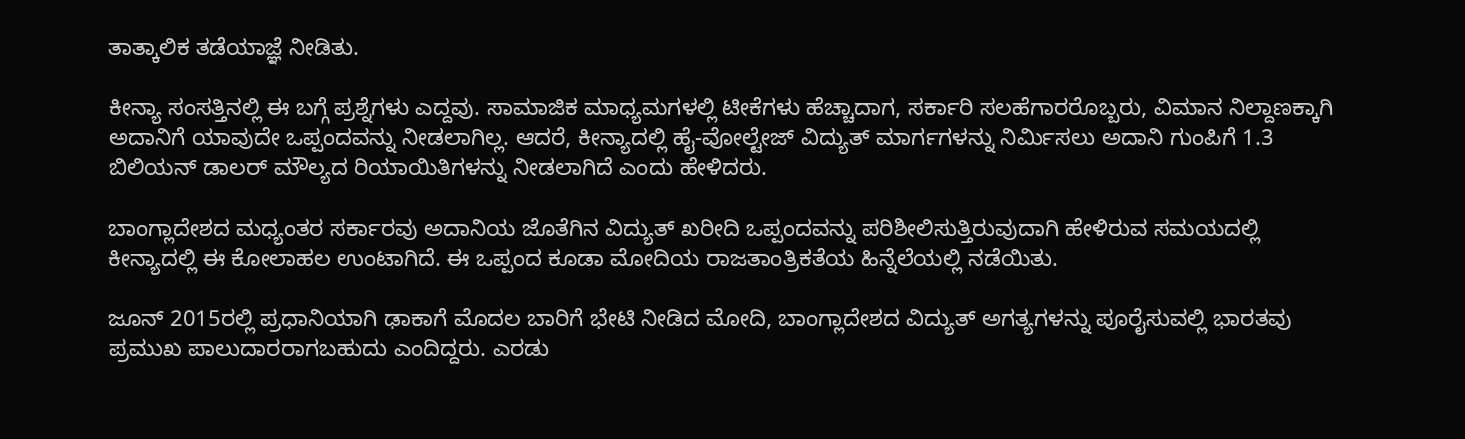ತಾತ್ಕಾಲಿಕ ತಡೆಯಾಜ್ಞೆ ನೀಡಿತು.

ಕೀನ್ಯಾ ಸಂಸತ್ತಿನಲ್ಲಿ ಈ ಬಗ್ಗೆ ಪ್ರಶ್ನೆಗಳು ಎದ್ದವು. ಸಾಮಾಜಿಕ ಮಾಧ್ಯಮಗಳಲ್ಲಿ ಟೀಕೆಗಳು ಹೆಚ್ಚಾದಾಗ, ಸರ್ಕಾರಿ ಸಲಹೆಗಾರರೊಬ್ಬರು, ವಿಮಾನ ನಿಲ್ದಾಣಕ್ಕಾಗಿ ಅದಾನಿಗೆ ಯಾವುದೇ ಒಪ್ಪಂದವನ್ನು ನೀಡಲಾಗಿಲ್ಲ. ಆದರೆ, ಕೀನ್ಯಾದಲ್ಲಿ ಹೈ-ವೋಲ್ಟೇಜ್ ವಿದ್ಯುತ್ ಮಾರ್ಗಗಳನ್ನು ನಿರ್ಮಿಸಲು ಅದಾನಿ ಗುಂಪಿಗೆ 1.3 ಬಿಲಿಯನ್ ಡಾಲರ್ ಮೌಲ್ಯದ ರಿಯಾಯಿತಿಗಳನ್ನು ನೀಡಲಾಗಿದೆ ಎಂದು ಹೇಳಿದರು.

ಬಾಂಗ್ಲಾದೇಶದ ಮಧ್ಯಂತರ ಸರ್ಕಾರವು ಅದಾನಿಯ ಜೊತೆಗಿನ ವಿದ್ಯುತ್ ಖರೀದಿ ಒಪ್ಪಂದವನ್ನು ಪರಿಶೀಲಿಸುತ್ತಿರುವುದಾಗಿ ಹೇಳಿರುವ ಸಮಯದಲ್ಲಿ ಕೀನ್ಯಾದಲ್ಲಿ ಈ ಕೋಲಾಹಲ ಉಂಟಾಗಿದೆ. ಈ ಒಪ್ಪಂದ ಕೂಡಾ ಮೋದಿಯ ರಾಜತಾಂತ್ರಿಕತೆಯ ಹಿನ್ನೆಲೆಯಲ್ಲಿ ನಡೆಯಿತು.

ಜೂನ್ 2015ರಲ್ಲಿ ಪ್ರಧಾನಿಯಾಗಿ ಢಾಕಾಗೆ ಮೊದಲ ಬಾರಿಗೆ ಭೇಟಿ ನೀಡಿದ ಮೋದಿ, ಬಾಂಗ್ಲಾದೇಶದ ವಿದ್ಯುತ್ ಅಗತ್ಯಗಳನ್ನು ಪೂರೈಸುವಲ್ಲಿ ಭಾರತವು ಪ್ರಮುಖ ಪಾಲುದಾರರಾಗಬಹುದು ಎಂದಿದ್ದರು. ಎರಡು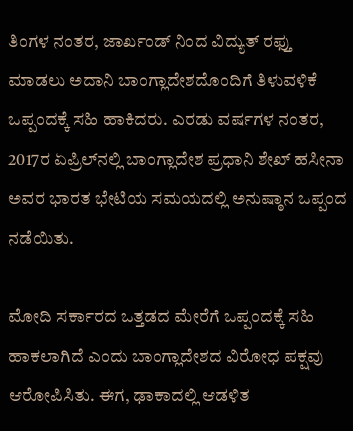ತಿಂಗಳ ನಂತರ, ಜಾರ್ಖಂಡ್‌ ನಿಂದ ವಿದ್ಯುತ್ ರಫ್ತು ಮಾಡಲು ಅದಾನಿ ಬಾಂಗ್ಲಾದೇಶದೊಂದಿಗೆ ತಿಳುವಳಿಕೆ ಒಪ್ಪಂದಕ್ಕೆ ಸಹಿ ಹಾಕಿದರು. ಎರಡು ವರ್ಷಗಳ ನಂತರ, 2017ರ ಏಪ್ರಿಲ್‌ನಲ್ಲಿ ಬಾಂಗ್ಲಾದೇಶ ಪ್ರಧಾನಿ ಶೇಖ್ ಹಸೀನಾ ಅವರ ಭಾರತ ಭೇಟಿಯ ಸಮಯದಲ್ಲಿ ಅನುಷ್ಠಾನ ಒಪ್ಪಂದ ನಡೆಯಿತು.

ಮೋದಿ ಸರ್ಕಾರದ ಒತ್ತಡದ ಮೇರೆಗೆ ಒಪ್ಪಂದಕ್ಕೆ ಸಹಿ ಹಾಕಲಾಗಿದೆ ಎಂದು ಬಾಂಗ್ಲಾದೇಶದ ವಿರೋಧ ಪಕ್ಷವು ಆರೋಪಿಸಿತು. ಈಗ, ಢಾಕಾದಲ್ಲಿ ಆಡಳಿತ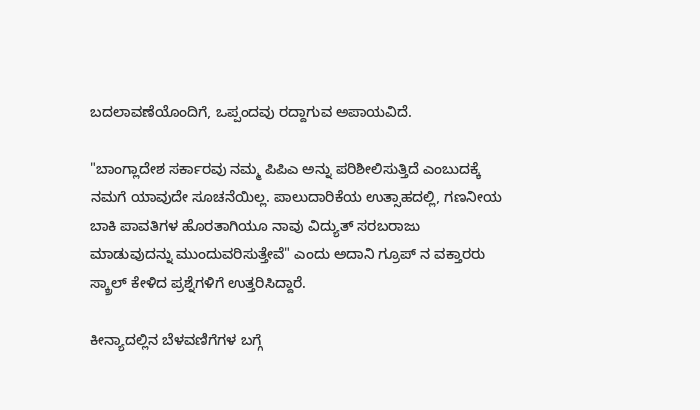ಬದಲಾವಣೆಯೊಂದಿಗೆ, ಒಪ್ಪಂದವು ರದ್ದಾಗುವ ಅಪಾಯವಿದೆ.

"ಬಾಂಗ್ಲಾದೇಶ ಸರ್ಕಾರವು ನಮ್ಮ ಪಿಪಿಎ ಅನ್ನು ಪರಿಶೀಲಿಸುತ್ತಿದೆ ಎಂಬುದಕ್ಕೆ ನಮಗೆ ಯಾವುದೇ ಸೂಚನೆಯಿಲ್ಲ. ಪಾಲುದಾರಿಕೆಯ ಉತ್ಸಾಹದಲ್ಲಿ, ಗಣನೀಯ ಬಾಕಿ ಪಾವತಿಗಳ ಹೊರತಾಗಿಯೂ ನಾವು ವಿದ್ಯುತ್ ಸರಬರಾಜು ಮಾಡುವುದನ್ನು ಮುಂದುವರಿಸುತ್ತೇವೆ" ಎಂದು ಅದಾನಿ ಗ್ರೂಪ್‌ ನ ವಕ್ತಾರರು ಸ್ಕ್ರಾಲ್ ಕೇಳಿದ ಪ್ರಶ್ನೆಗಳಿಗೆ ಉತ್ತರಿಸಿದ್ದಾರೆ.

ಕೀನ್ಯಾದಲ್ಲಿನ ಬೆಳವಣಿಗೆಗಳ ಬಗ್ಗೆ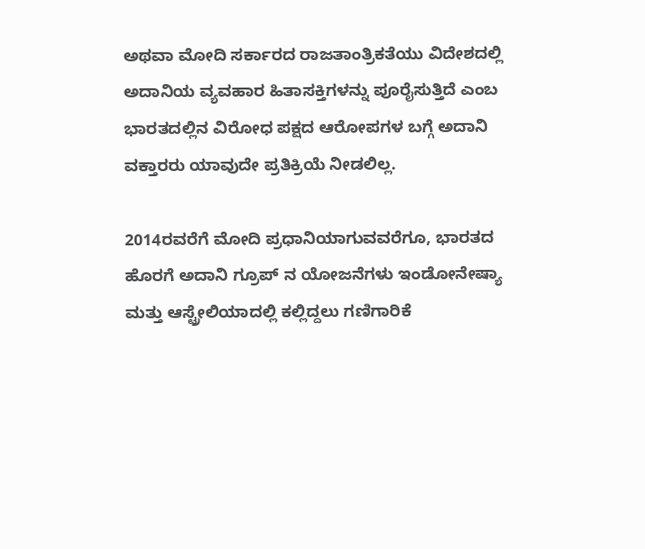ಅಥವಾ ಮೋದಿ ಸರ್ಕಾರದ ರಾಜತಾಂತ್ರಿಕತೆಯು ವಿದೇಶದಲ್ಲಿ ಅದಾನಿಯ ವ್ಯವಹಾರ ಹಿತಾಸಕ್ತಿಗಳನ್ನು ಪೂರೈಸುತ್ತಿದೆ ಎಂಬ ಭಾರತದಲ್ಲಿನ ವಿರೋಧ ಪಕ್ಷದ ಆರೋಪಗಳ ಬಗ್ಗೆ ಅದಾನಿ ವಕ್ತಾರರು ಯಾವುದೇ ಪ್ರತಿಕ್ರಿಯೆ ನೀಡಲಿಲ್ಲ.

2014ರವರೆಗೆ ಮೋದಿ ಪ್ರಧಾನಿಯಾಗುವವರೆಗೂ, ಭಾರತದ ಹೊರಗೆ ಅದಾನಿ ಗ್ರೂಪ್‌ ನ ಯೋಜನೆಗಳು ಇಂಡೋನೇಷ್ಯಾ ಮತ್ತು ಆಸ್ಟ್ರೇಲಿಯಾದಲ್ಲಿ ಕಲ್ಲಿದ್ದಲು ಗಣಿಗಾರಿಕೆ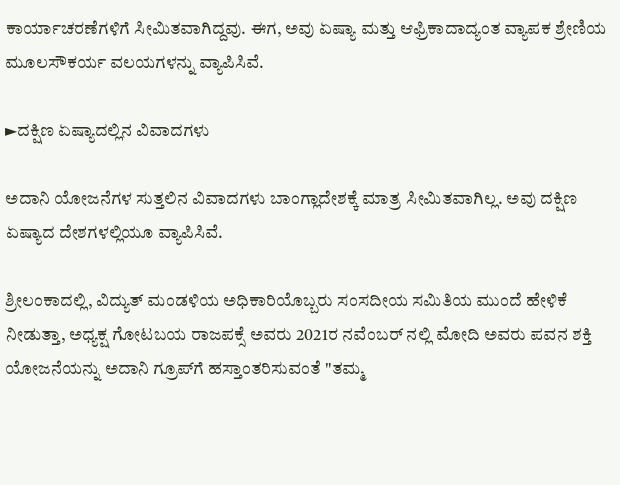ಕಾರ್ಯಾಚರಣೆಗಳಿಗೆ ಸೀಮಿತವಾಗಿದ್ದವು. ಈಗ, ಅವು ಏಷ್ಯಾ ಮತ್ತು ಆಫ್ರಿಕಾದಾದ್ಯಂತ ವ್ಯಾಪಕ ಶ್ರೇಣಿಯ ಮೂಲಸೌಕರ್ಯ ವಲಯಗಳನ್ನು ವ್ಯಾಪಿಸಿವೆ.

►ದಕ್ಷಿಣ ಏಷ್ಯಾದಲ್ಲಿನ ವಿವಾದಗಳು

ಅದಾನಿ ಯೋಜನೆಗಳ ಸುತ್ತಲಿನ ವಿವಾದಗಳು ಬಾಂಗ್ಲಾದೇಶಕ್ಕೆ ಮಾತ್ರ ಸೀಮಿತವಾಗಿಲ್ಲ. ಅವು ದಕ್ಷಿಣ ಏಷ್ಯಾದ ದೇಶಗಳಲ್ಲಿಯೂ ವ್ಯಾಪಿಸಿವೆ.

ಶ್ರೀಲಂಕಾದಲ್ಲಿ, ವಿದ್ಯುತ್ ಮಂಡಳಿಯ ಅಧಿಕಾರಿಯೊಬ್ಬರು ಸಂಸದೀಯ ಸಮಿತಿಯ ಮುಂದೆ ಹೇಳಿಕೆ ನೀಡುತ್ತಾ, ಅಧ್ಯಕ್ಷ ಗೋಟಬಯ ರಾಜಪಕ್ಸೆ ಅವರು 2021ರ ನವೆಂಬರ್‌ ನಲ್ಲಿ ಮೋದಿ ಅವರು ಪವನ ಶಕ್ತಿ ಯೋಜನೆಯನ್ನು ಅದಾನಿ ಗ್ರೂಪ್‌ಗೆ ಹಸ್ತಾಂತರಿಸುವಂತೆ "ತಮ್ಮ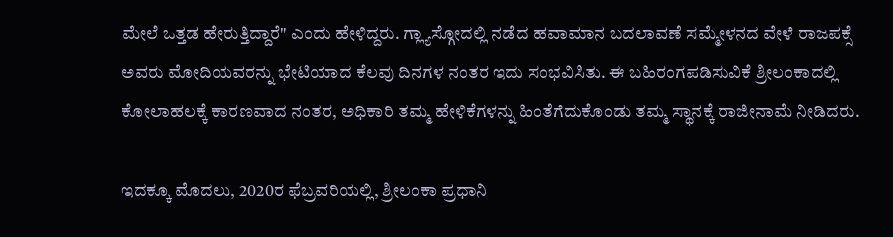ಮೇಲೆ ಒತ್ತಡ ಹೇರುತ್ತಿದ್ದಾರೆ" ಎಂದು ಹೇಳಿದ್ದರು. ಗ್ಲ್ಯಾಸ್ಗೋದಲ್ಲಿ ನಡೆದ ಹವಾಮಾನ ಬದಲಾವಣೆ ಸಮ್ಮೇಳನದ ವೇಳೆ ರಾಜಪಕ್ಸೆ ಅವರು ಮೋದಿಯವರನ್ನು ಭೇಟಿಯಾದ ಕೆಲವು ದಿನಗಳ ನಂತರ ಇದು ಸಂಭವಿಸಿತು. ಈ ಬಹಿರಂಗಪಡಿಸುವಿಕೆ ಶ್ರೀಲಂಕಾದಲ್ಲಿ ಕೋಲಾಹಲಕ್ಕೆ ಕಾರಣವಾದ ನಂತರ, ಅಧಿಕಾರಿ ತಮ್ಮ ಹೇಳಿಕೆಗಳನ್ನು ಹಿಂತೆಗೆದುಕೊಂಡು ತಮ್ಮ ಸ್ಥಾನಕ್ಕೆ ರಾಜೀನಾಮೆ ನೀಡಿದರು.

ಇದಕ್ಕೂ ಮೊದಲು, 2020ರ ಫೆಬ್ರವರಿಯಲ್ಲಿ, ಶ್ರೀಲಂಕಾ ಪ್ರಧಾನಿ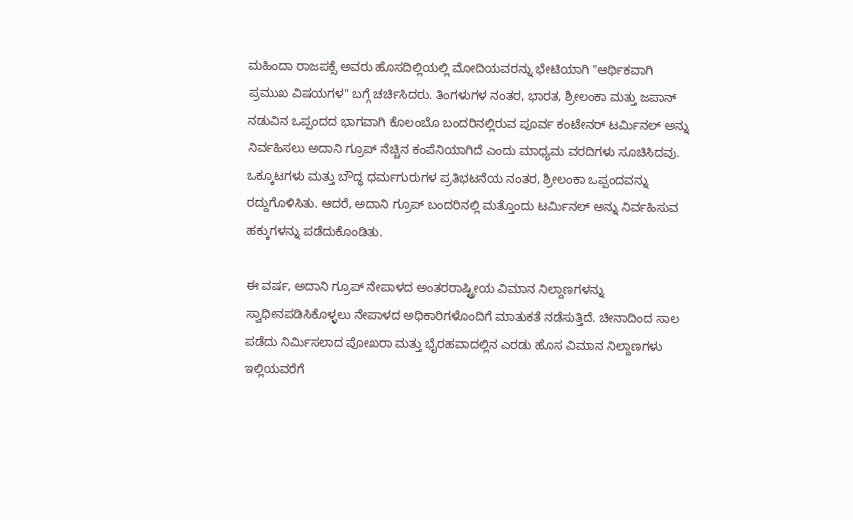ಮಹಿಂದಾ ರಾಜಪಕ್ಸೆ ಅವರು ಹೊಸದಿಲ್ಲಿಯಲ್ಲಿ ಮೋದಿಯವರನ್ನು ಭೇಟಿಯಾಗಿ "ಆರ್ಥಿಕವಾಗಿ ಪ್ರಮುಖ ವಿಷಯಗಳ" ಬಗ್ಗೆ ಚರ್ಚಿಸಿದರು. ತಿಂಗಳುಗಳ ನಂತರ, ಭಾರತ, ಶ್ರೀಲಂಕಾ ಮತ್ತು ಜಪಾನ್ ನಡುವಿನ ಒಪ್ಪಂದದ ಭಾಗವಾಗಿ ಕೊಲಂಬೊ ಬಂದರಿನಲ್ಲಿರುವ ಪೂರ್ವ ಕಂಟೇನರ್ ಟರ್ಮಿನಲ್ ಅನ್ನು ನಿರ್ವಹಿಸಲು ಅದಾನಿ ಗ್ರೂಪ್ ನೆಚ್ಚಿನ ಕಂಪೆನಿಯಾಗಿದೆ ಎಂದು ಮಾಧ್ಯಮ ವರದಿಗಳು ಸೂಚಿಸಿದವು. ಒಕ್ಕೂಟಗಳು ಮತ್ತು ಬೌದ್ಧ ಧರ್ಮಗುರುಗಳ ಪ್ರತಿಭಟನೆಯ ನಂತರ, ಶ್ರೀಲಂಕಾ ಒಪ್ಪಂದವನ್ನು ರದ್ದುಗೊಳಿಸಿತು. ಆದರೆ, ಅದಾನಿ ಗ್ರೂಪ್ ಬಂದರಿನಲ್ಲಿ ಮತ್ತೊಂದು ಟರ್ಮಿನಲ್ ಅನ್ನು ನಿರ್ವಹಿಸುವ ಹಕ್ಕುಗಳನ್ನು ಪಡೆದುಕೊಂಡಿತು.

ಈ ವರ್ಷ, ಅದಾನಿ ಗ್ರೂಪ್ ನೇಪಾಳದ ಅಂತರರಾಷ್ಟ್ರೀಯ ವಿಮಾನ ನಿಲ್ದಾಣಗಳನ್ನು ಸ್ವಾಧೀನಪಡಿಸಿಕೊಳ್ಳಲು ನೇಪಾಳದ ಅಧಿಕಾರಿಗಳೊಂದಿಗೆ ಮಾತುಕತೆ ನಡೆಸುತ್ತಿದೆ. ಚೀನಾದಿಂದ ಸಾಲ ಪಡೆದು ನಿರ್ಮಿಸಲಾದ ಪೋಖರಾ ಮತ್ತು ಭೈರಹವಾದಲ್ಲಿನ ಎರಡು ಹೊಸ ವಿಮಾನ ನಿಲ್ದಾಣಗಳು ಇಲ್ಲಿಯವರೆಗೆ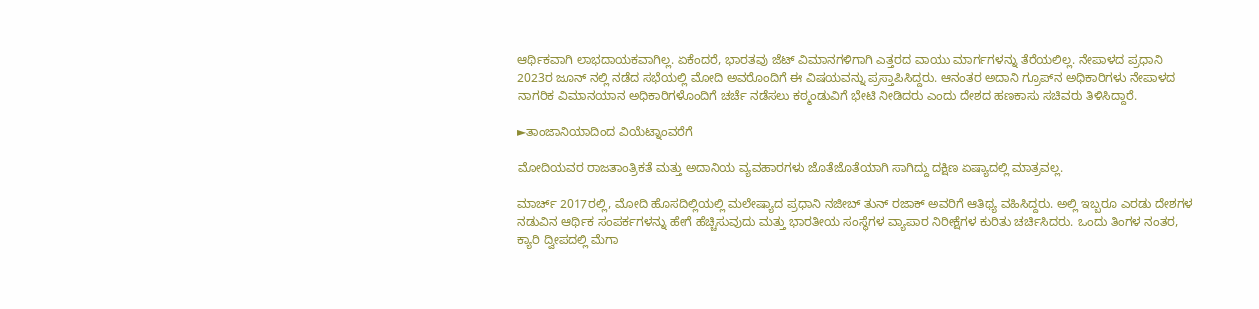ಆರ್ಥಿಕವಾಗಿ ಲಾಭದಾಯಕವಾಗಿಲ್ಲ. ಏಕೆಂದರೆ, ಭಾರತವು ಜೆಟ್ ವಿಮಾನಗಳಿಗಾಗಿ ಎತ್ತರದ ವಾಯು ಮಾರ್ಗಗಳನ್ನು ತೆರೆಯಲಿಲ್ಲ. ನೇಪಾಳದ ಪ್ರಧಾನಿ 2023ರ ಜೂನ್‌ ನಲ್ಲಿ ನಡೆದ ಸಭೆಯಲ್ಲಿ ಮೋದಿ ಅವರೊಂದಿಗೆ ಈ ವಿಷಯವನ್ನು ಪ್ರಸ್ತಾಪಿಸಿದ್ದರು. ಆನಂತರ ಅದಾನಿ ಗ್ರೂಪ್‌ನ ಅಧಿಕಾರಿಗಳು ನೇಪಾಳದ ನಾಗರಿಕ ವಿಮಾನಯಾನ ಅಧಿಕಾರಿಗಳೊಂದಿಗೆ ಚರ್ಚೆ ನಡೆಸಲು ಕಠ್ಮಂಡುವಿಗೆ ಭೇಟಿ ನೀಡಿದರು ಎಂದು ದೇಶದ ಹಣಕಾಸು ಸಚಿವರು ತಿಳಿಸಿದ್ದಾರೆ.

►ತಾಂಜಾನಿಯಾದಿಂದ ವಿಯೆಟ್ನಾಂವರೆಗೆ

ಮೋದಿಯವರ ರಾಜತಾಂತ್ರಿಕತೆ ಮತ್ತು ಅದಾನಿಯ ವ್ಯವಹಾರಗಳು ಜೊತೆಜೊತೆಯಾಗಿ ಸಾಗಿದ್ದು ದಕ್ಷಿಣ ಏಷ್ಯಾದಲ್ಲಿ ಮಾತ್ರವಲ್ಲ.

ಮಾರ್ಚ್ 2017ರಲ್ಲಿ, ಮೋದಿ ಹೊಸದಿಲ್ಲಿಯಲ್ಲಿ ಮಲೇಷ್ಯಾದ ಪ್ರಧಾನಿ ನಜೀಬ್ ತುನ್ ರಜಾಕ್ ಅವರಿಗೆ ಆತಿಥ್ಯ ವಹಿಸಿದ್ದರು. ಅಲ್ಲಿ ಇಬ್ಬರೂ ಎರಡು ದೇಶಗಳ ನಡುವಿನ ಆರ್ಥಿಕ ಸಂಪರ್ಕಗಳನ್ನು ಹೇಗೆ ಹೆಚ್ಚಿಸುವುದು ಮತ್ತು ಭಾರತೀಯ ಸಂಸ್ಥೆಗಳ ವ್ಯಾಪಾರ ನಿರೀಕ್ಷೆಗಳ ಕುರಿತು ಚರ್ಚಿಸಿದರು. ಒಂದು ತಿಂಗಳ ನಂತರ, ಕ್ಯಾರಿ ದ್ವೀಪದಲ್ಲಿ ಮೆಗಾ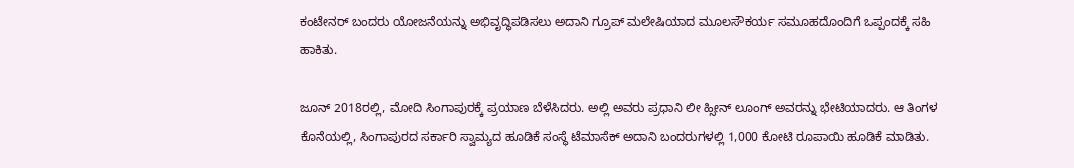ಕಂಟೇನರ್ ಬಂದರು ಯೋಜನೆಯನ್ನು ಅಭಿವೃದ್ಧಿಪಡಿಸಲು ಅದಾನಿ ಗ್ರೂಪ್ ಮಲೇಷಿಯಾದ ಮೂಲಸೌಕರ್ಯ ಸಮೂಹದೊಂದಿಗೆ ಒಪ್ಪಂದಕ್ಕೆ ಸಹಿ ಹಾಕಿತು.

ಜೂನ್ 2018ರಲ್ಲಿ, ಮೋದಿ ಸಿಂಗಾಪುರಕ್ಕೆ ಪ್ರಯಾಣ ಬೆಳೆಸಿದರು. ಅಲ್ಲಿ ಅವರು ಪ್ರಧಾನಿ ಲೀ ಹ್ಸೀನ್ ಲೂಂಗ್ ಅವರನ್ನು ಭೇಟಿಯಾದರು. ಆ ತಿಂಗಳ ಕೊನೆಯಲ್ಲಿ, ಸಿಂಗಾಪುರದ ಸರ್ಕಾರಿ ಸ್ವಾಮ್ಯದ ಹೂಡಿಕೆ ಸಂಸ್ಥೆ ಟೆಮಾಸೆಕ್ ಅದಾನಿ ಬಂದರುಗಳಲ್ಲಿ 1,000 ಕೋಟಿ ರೂಪಾಯಿ ಹೂಡಿಕೆ ಮಾಡಿತು.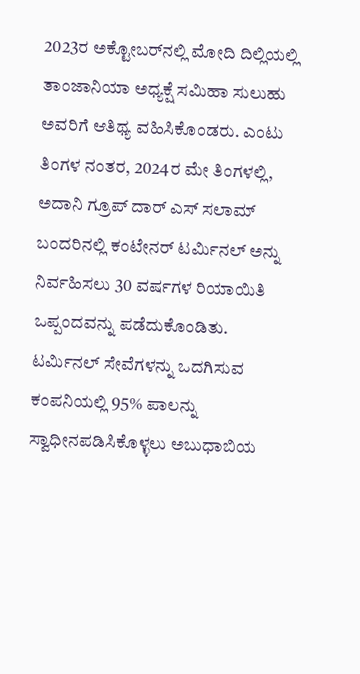2023ರ ಅಕ್ಟೋಬರ್‌ನಲ್ಲಿ ಮೋದಿ ದಿಲ್ಲಿಯಲ್ಲಿ ತಾಂಜಾನಿಯಾ ಅಧ್ಯಕ್ಷೆ ಸಮಿಹಾ ಸುಲುಹು ಅವರಿಗೆ ಆತಿಥ್ಯ ವಹಿಸಿಕೊಂಡರು. ಎಂಟು ತಿಂಗಳ ನಂತರ, 2024ರ ಮೇ ತಿಂಗಳಲ್ಲಿ, ಅದಾನಿ ಗ್ರೂಪ್ ದಾರ್ ಎಸ್ ಸಲಾಮ್ ಬಂದರಿನಲ್ಲಿ ಕಂಟೇನರ್ ಟರ್ಮಿನಲ್ ಅನ್ನು ನಿರ್ವಹಿಸಲು 30 ವರ್ಷಗಳ ರಿಯಾಯಿತಿ ಒಪ್ಪಂದವನ್ನು ಪಡೆದುಕೊಂಡಿತು. ಟರ್ಮಿನಲ್ ಸೇವೆಗಳನ್ನು ಒದಗಿಸುವ ಕಂಪನಿಯಲ್ಲಿ 95% ಪಾಲನ್ನು ಸ್ವಾಧೀನಪಡಿಸಿಕೊಳ್ಳಲು ಅಬುಧಾಬಿಯ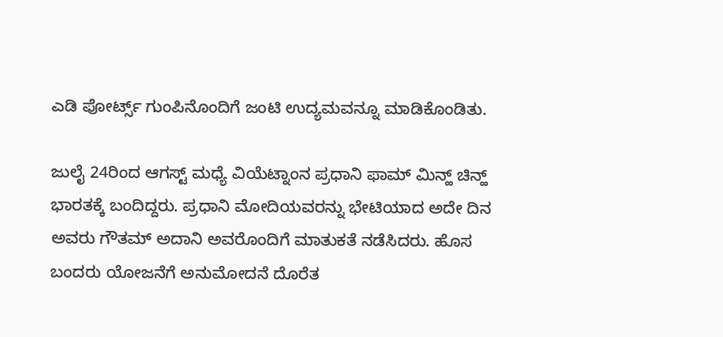ಎಡಿ ಪೋರ್ಟ್ಸ್ ಗುಂಪಿನೊಂದಿಗೆ ಜಂಟಿ ಉದ್ಯಮವನ್ನೂ ಮಾಡಿಕೊಂಡಿತು.

ಜುಲೈ 24ರಿಂದ ಆಗಸ್ಟ್ ಮಧ್ಯೆ ವಿಯೆಟ್ನಾಂನ ಪ್ರಧಾನಿ ಫಾಮ್ ಮಿನ್ಹ್ ಚಿನ್ಹ್ ಭಾರತಕ್ಕೆ ಬಂದಿದ್ದರು. ಪ್ರಧಾನಿ ಮೋದಿಯವರನ್ನು ಭೇಟಿಯಾದ ಅದೇ ದಿನ ಅವರು ಗೌತಮ್ ಅದಾನಿ ಅವರೊಂದಿಗೆ ಮಾತುಕತೆ ನಡೆಸಿದರು. ಹೊಸ ಬಂದರು ಯೋಜನೆಗೆ ಅನುಮೋದನೆ ದೊರೆತ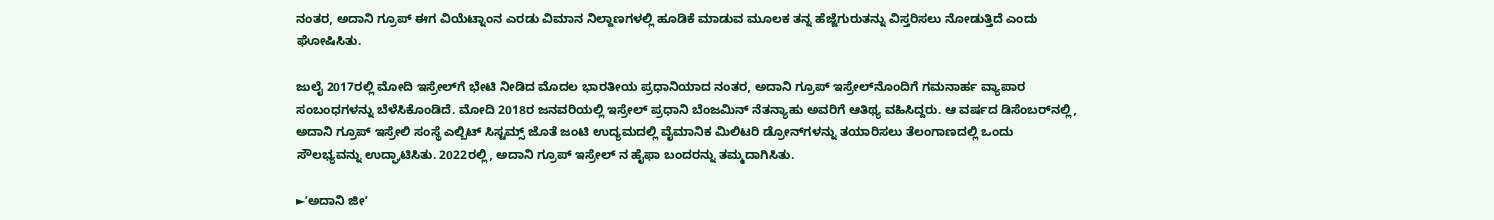ನಂತರ, ಅದಾನಿ ಗ್ರೂಪ್ ಈಗ ವಿಯೆಟ್ನಾಂನ ಎರಡು ವಿಮಾನ ನಿಲ್ದಾಣಗಳಲ್ಲಿ ಹೂಡಿಕೆ ಮಾಡುವ ಮೂಲಕ ತನ್ನ ಹೆಜ್ಜೆಗುರುತನ್ನು ವಿಸ್ತರಿಸಲು ನೋಡುತ್ತಿದೆ ಎಂದು ಘೋಷಿಸಿತು.

ಜುಲೈ 2017ರಲ್ಲಿ ಮೋದಿ ಇಸ್ರೇಲ್‌ಗೆ ಭೇಟಿ ನೀಡಿದ ಮೊದಲ ಭಾರತೀಯ ಪ್ರಧಾನಿಯಾದ ನಂತರ, ಅದಾನಿ ಗ್ರೂಪ್ ಇಸ್ರೇಲ್‌ನೊಂದಿಗೆ ಗಮನಾರ್ಹ ವ್ಯಾಪಾರ ಸಂಬಂಧಗಳನ್ನು ಬೆಳೆಸಿಕೊಂಡಿದೆ. ಮೋದಿ 2018ರ ಜನವರಿಯಲ್ಲಿ ಇಸ್ರೇಲ್ ಪ್ರಧಾನಿ ಬೆಂಜಮಿನ್ ನೆತನ್ಯಾಹು ಅವರಿಗೆ ಆತಿಥ್ಯ ವಹಿಸಿದ್ದರು. ಆ ವರ್ಷದ ಡಿಸೆಂಬರ್‌ನಲ್ಲಿ, ಅದಾನಿ ಗ್ರೂಪ್ ಇಸ್ರೇಲಿ ಸಂಸ್ಥೆ ಎಲ್ಬಿಟ್ ಸಿಸ್ಟಮ್ಸ್ ಜೊತೆ ಜಂಟಿ ಉದ್ಯಮದಲ್ಲಿ ವೈಮಾನಿಕ ಮಿಲಿಟರಿ ಡ್ರೋನ್‌ಗಳನ್ನು ತಯಾರಿಸಲು ತೆಲಂಗಾಣದಲ್ಲಿ ಒಂದು ಸೌಲಭ್ಯವನ್ನು ಉದ್ಘಾಟಿಸಿತು. 2022ರಲ್ಲಿ, ಅದಾನಿ ಗ್ರೂಪ್ ಇಸ್ರೇಲ್‌ ನ ಹೈಫಾ ಬಂದರನ್ನು ತಮ್ಮದಾಗಿಸಿತು.

►ʼಅದಾನಿ ಜೀʼ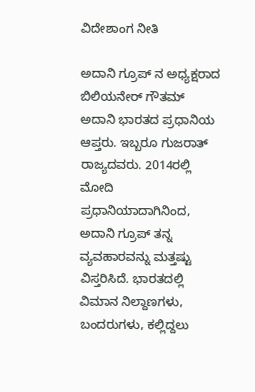ವಿದೇಶಾಂಗ ನೀತಿ

ಅದಾನಿ ಗ್ರೂಪ್‌ ನ ಅಧ್ಯಕ್ಷರಾದ ಬಿಲಿಯನೇರ್ ಗೌತಮ್ ಅದಾನಿ ಭಾರತದ ಪ್ರಧಾನಿಯ ಆಪ್ತರು. ಇಬ್ಬರೂ ಗುಜರಾತ್ ರಾಜ್ಯದವರು. 2014ರಲ್ಲಿ ಮೋದಿ ಪ್ರಧಾನಿಯಾದಾಗಿನಿಂದ, ಅದಾನಿ ಗ್ರೂಪ್ ತನ್ನ ವ್ಯವಹಾರವನ್ನು ಮತ್ತಷ್ಟು ವಿಸ್ತರಿಸಿದೆ. ಭಾರತದಲ್ಲಿ ವಿಮಾನ ನಿಲ್ದಾಣಗಳು, ಬಂದರುಗಳು, ಕಲ್ಲಿದ್ದಲು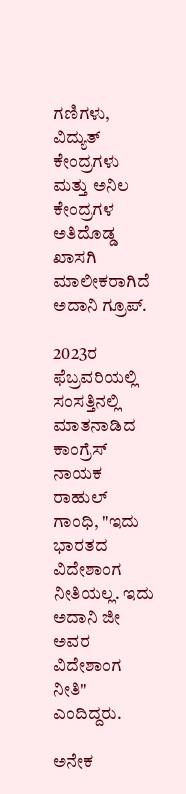ಗಣಿಗಳು, ವಿದ್ಯುತ್ ಕೇಂದ್ರಗಳು ಮತ್ತು ಅನಿಲ ಕೇಂದ್ರಗಳ ಅತಿದೊಡ್ಡ ಖಾಸಗಿ ಮಾಲೀಕರಾಗಿದೆ ಅದಾನಿ ಗ್ರೂಪ್.

2023ರ ಫೆಬ್ರವರಿಯಲ್ಲಿ ಸಂಸತ್ತಿನಲ್ಲಿ ಮಾತನಾಡಿದ ಕಾಂಗ್ರೆಸ್ ನಾಯಕ ರಾಹುಲ್ ಗಾಂಧಿ, "ಇದು ಭಾರತದ ವಿದೇಶಾಂಗ ನೀತಿಯಲ್ಲ. ಇದು ಅದಾನಿ ಜೀ ಅವರ ವಿದೇಶಾಂಗ ನೀತಿ" ಎಂದಿದ್ದರು.

ಅನೇಕ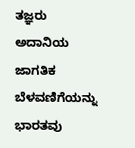ತಜ್ಞರು ಅದಾನಿಯ ಜಾಗತಿಕ ಬೆಳವಣಿಗೆಯನ್ನು ಭಾರತವು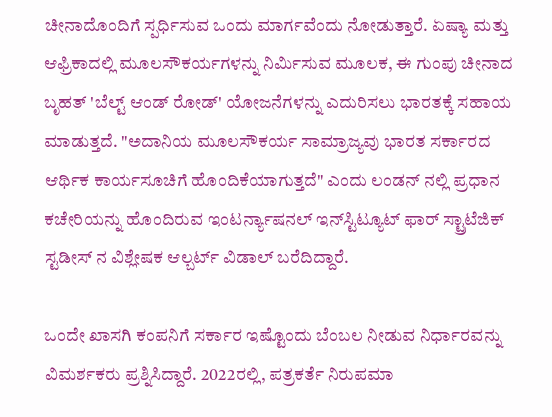ಚೀನಾದೊಂದಿಗೆ ಸ್ಪರ್ಧಿಸುವ ಒಂದು ಮಾರ್ಗವೆಂದು ನೋಡುತ್ತಾರೆ. ಏಷ್ಯಾ ಮತ್ತು ಆಫ್ರಿಕಾದಲ್ಲಿ ಮೂಲಸೌಕರ್ಯಗಳನ್ನು ನಿರ್ಮಿಸುವ ಮೂಲಕ, ಈ ಗುಂಪು ಚೀನಾದ ಬೃಹತ್ 'ಬೆಲ್ಟ್ ಆಂಡ್ ರೋಡ್' ಯೋಜನೆಗಳನ್ನು ಎದುರಿಸಲು ಭಾರತಕ್ಕೆ ಸಹಾಯ ಮಾಡುತ್ತದೆ. "ಅದಾನಿಯ ಮೂಲಸೌಕರ್ಯ ಸಾಮ್ರಾಜ್ಯವು ಭಾರತ ಸರ್ಕಾರದ ಆರ್ಥಿಕ ಕಾರ್ಯಸೂಚಿಗೆ ಹೊಂದಿಕೆಯಾಗುತ್ತದೆ" ಎಂದು ಲಂಡನ್‌ ನಲ್ಲಿ ಪ್ರಧಾನ ಕಚೇರಿಯನ್ನು ಹೊಂದಿರುವ ಇಂಟರ್ನ್ಯಾಷನಲ್ ಇನ್‌ಸ್ಟಿಟ್ಯೂಟ್ ಫಾರ್ ಸ್ಟ್ರಾಟೆಜಿಕ್ ಸ್ಟಡೀಸ್‌ ನ ವಿಶ್ಲೇಷಕ ಆಲ್ಬರ್ಟ್ ವಿಡಾಲ್ ಬರೆದಿದ್ದಾರೆ.

ಒಂದೇ ಖಾಸಗಿ ಕಂಪನಿಗೆ ಸರ್ಕಾರ ಇಷ್ಟೊಂದು ಬೆಂಬಲ ನೀಡುವ ನಿರ್ಧಾರವನ್ನು ವಿಮರ್ಶಕರು ಪ್ರಶ್ನಿಸಿದ್ದಾರೆ. 2022ರಲ್ಲಿ, ಪತ್ರಕರ್ತೆ ನಿರುಪಮಾ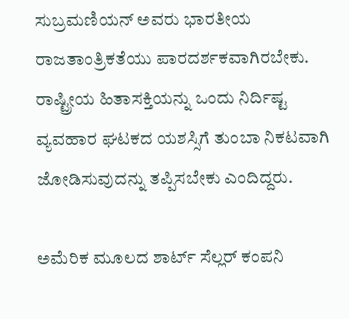ಸುಬ್ರಮಣಿಯನ್ ಅವರು ಭಾರತೀಯ ರಾಜತಾಂತ್ರಿಕತೆಯು ಪಾರದರ್ಶಕವಾಗಿರಬೇಕು. ರಾಷ್ಟ್ರೀಯ ಹಿತಾಸಕ್ತಿಯನ್ನು ಒಂದು ನಿರ್ದಿಷ್ಟ ವ್ಯವಹಾರ ಘಟಕದ ಯಶಸ್ಸಿಗೆ ತುಂಬಾ ನಿಕಟವಾಗಿ ಜೋಡಿಸುವುದನ್ನು ತಪ್ಪಿಸಬೇಕು ಎಂದಿದ್ದರು.

ಅಮೆರಿಕ ಮೂಲದ ಶಾರ್ಟ್ ಸೆಲ್ಲರ್ ಕಂಪನಿ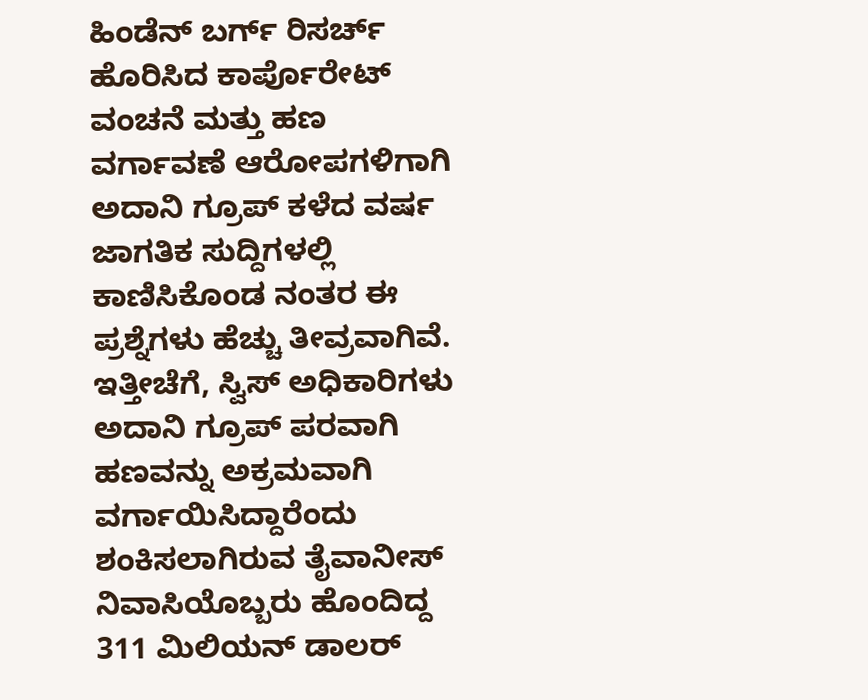ಹಿಂಡೆನ್‌ ಬರ್ಗ್ ರಿಸರ್ಚ್ ಹೊರಿಸಿದ ಕಾರ್ಪೊರೇಟ್ ವಂಚನೆ ಮತ್ತು ಹಣ ವರ್ಗಾವಣೆ ಆರೋಪಗಳಿಗಾಗಿ ಅದಾನಿ ಗ್ರೂಪ್ ಕಳೆದ ವರ್ಷ ಜಾಗತಿಕ ಸುದ್ದಿಗಳಲ್ಲಿ ಕಾಣಿಸಿಕೊಂಡ ನಂತರ ಈ ಪ್ರಶ್ನೆಗಳು ಹೆಚ್ಚು ತೀವ್ರವಾಗಿವೆ. ಇತ್ತೀಚೆಗೆ, ಸ್ವಿಸ್ ಅಧಿಕಾರಿಗಳು ಅದಾನಿ ಗ್ರೂಪ್ ಪರವಾಗಿ ಹಣವನ್ನು ಅಕ್ರಮವಾಗಿ ವರ್ಗಾಯಿಸಿದ್ದಾರೆಂದು ಶಂಕಿಸಲಾಗಿರುವ ತೈವಾನೀಸ್ ನಿವಾಸಿಯೊಬ್ಬರು ಹೊಂದಿದ್ದ 311 ಮಿಲಿಯನ್ ಡಾಲರ್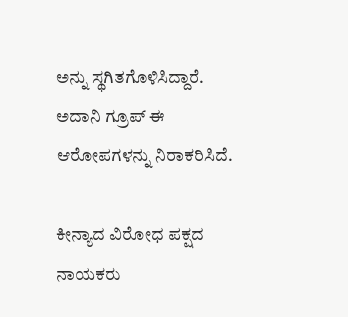ಅನ್ನು ಸ್ಥಗಿತಗೊಳಿಸಿದ್ದಾರೆ. ಅದಾನಿ ಗ್ರೂಪ್ ಈ ಆರೋಪಗಳನ್ನು ನಿರಾಕರಿಸಿದೆ.

ಕೀನ್ಯಾದ ವಿರೋಧ ಪಕ್ಷದ ನಾಯಕರು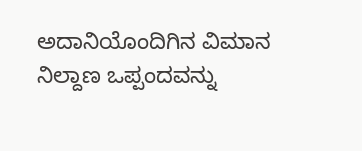ಅದಾನಿಯೊಂದಿಗಿನ ವಿಮಾನ ನಿಲ್ದಾಣ ಒಪ್ಪಂದವನ್ನು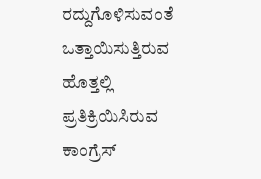ರದ್ದುಗೊಳಿಸುವಂತೆ ಒತ್ತಾಯಿಸುತ್ತಿರುವ ಹೊತ್ತಲ್ಲಿ ಪ್ರತಿಕ್ರಿಯಿಸಿರುವ ಕಾಂಗ್ರೆಸ್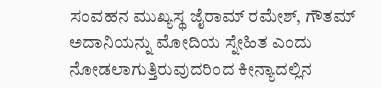ಸಂವಹನ ಮುಖ್ಯಸ್ಥ ಜೈರಾಮ್ ರಮೇಶ್, ಗೌತಮ್ ಅದಾನಿಯನ್ನು ಮೋದಿಯ ಸ್ನೇಹಿತ ಎಂದು ನೋಡಲಾಗುತ್ತಿರುವುದರಿಂದ ಕೀನ್ಯಾದಲ್ಲಿನ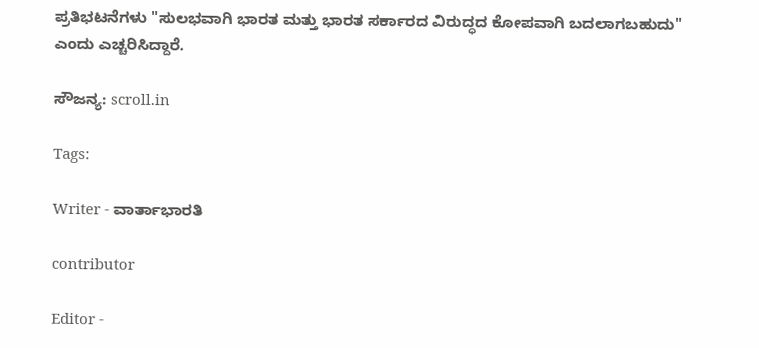ಪ್ರತಿಭಟನೆಗಳು "ಸುಲಭವಾಗಿ ಭಾರತ ಮತ್ತು ಭಾರತ ಸರ್ಕಾರದ ವಿರುದ್ಧದ ಕೋಪವಾಗಿ ಬದಲಾಗಬಹುದು" ಎಂದು ಎಚ್ಚರಿಸಿದ್ದಾರೆ.

ಸೌಜನ್ಯ: scroll.in

Tags:

Writer - ವಾರ್ತಾಭಾರತಿ

contributor

Editor -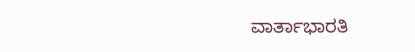ವಾರ್ತಾಭಾರತಿ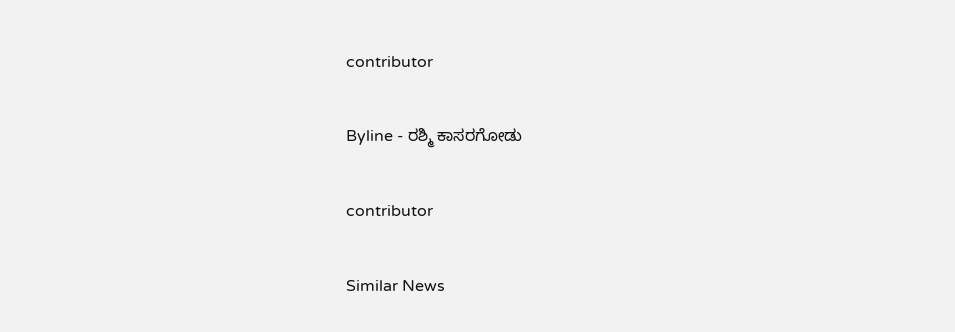contributor

Byline - ರಶ್ಮಿ ಕಾಸರಗೋಡು

contributor

Similar News